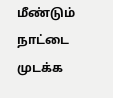மீண்டும் நாட்டை முடக்க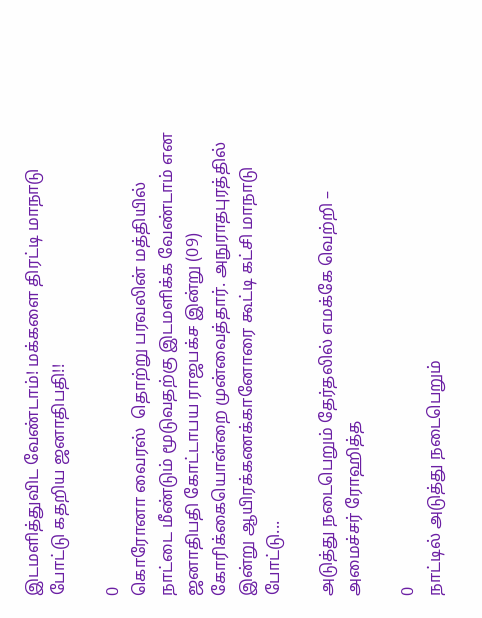இடமளித்துவிட வேண்டாம்! மக்களை திரட்டி மாநாடு போட்டு கதறிய ஜனாதிபதி!!

0
கொரோனா வைரஸ்  தொற்று பரவலின் மத்தியில் நாட்டை மீண்டும் மூடுவதற்கு இடமளிக்க வேண்டாம் என ஜனாதிபதி கோட்டாபய ராஜபக்ச இன்று (09) கோரிக்கையொன்றை முன்வைத்தார். அநுராதபுரத்தில் இன்று ஆயிரக்கணக்கானோரை கூட்டி கட்சி மாநாடு போட்டு...

அடுத்து நடைபெறும் தேர்தலில் எமக்கே வெற்றி – அமைச்சர் ரோஹித்த

0
நாட்டில் அடுத்து நடைபெறும்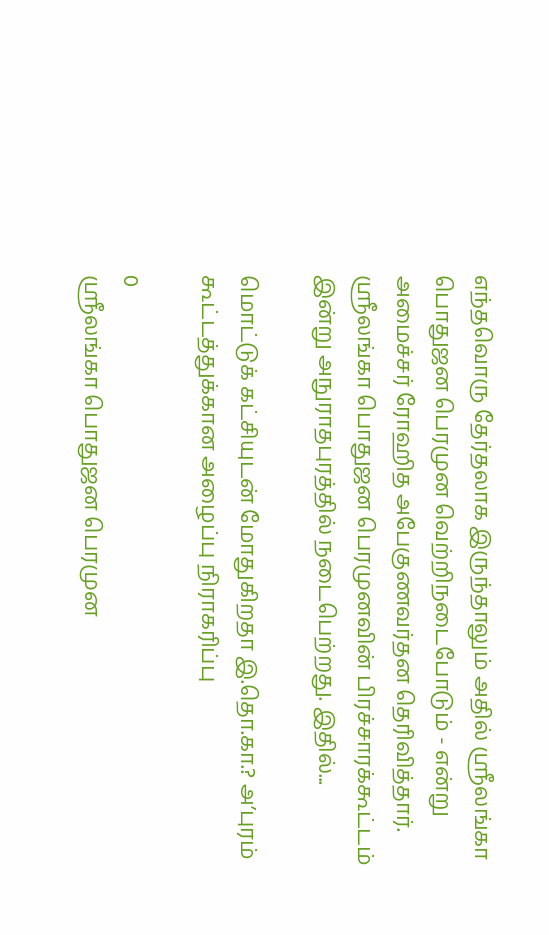எந்தவொரு தேர்தலாக இருந்தாலும் அதில் ஶ்ரீலங்கா பொதுஜன பெரமுன வெற்றிநடைபோடும் - என்று அமைச்சர் ரோஹித அபேகுணவர்தன தெரிவித்தார். ஶ்ரீலங்கா பொதுஜன பெரமுனவின் பிரச்சாரக்கூட்டம் இன்று அநுராதபுரத்தில் நடைபெற்றது. இதில்...

மொட்டுக் கட்சியுடன் மோதுகிறதா இ.தொ.கா.? அ’புரம் கூட்டத்துக்கான அழைப்பு நிராகரிப்பு

0
ஶ்ரீலங்கா பொதுஜன பெரமுன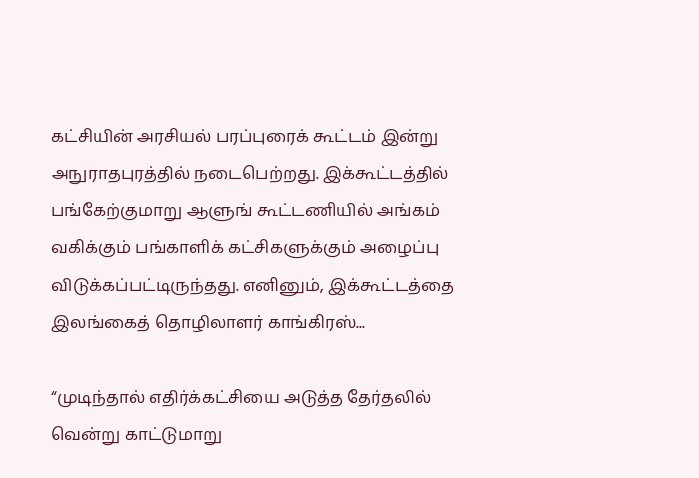கட்சியின் அரசியல் பரப்புரைக் கூட்டம் இன்று அநுராதபுரத்தில் நடைபெற்றது. இக்கூட்டத்தில் பங்கேற்குமாறு ஆளுங் கூட்டணியில் அங்கம் வகிக்கும் பங்காளிக் கட்சிகளுக்கும் அழைப்பு விடுக்கப்பட்டிருந்தது. எனினும், இக்கூட்டத்தை இலங்கைத் தொழிலாளர் காங்கிரஸ்...

“முடிந்தால் எதிர்க்கட்சியை அடுத்த தேர்தலில் வென்று காட்டுமாறு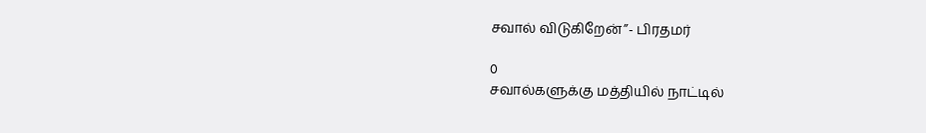சவால் விடுகிறேன்”- பிரதமர்

0
சவால்களுக்கு மத்தியில் நாட்டில்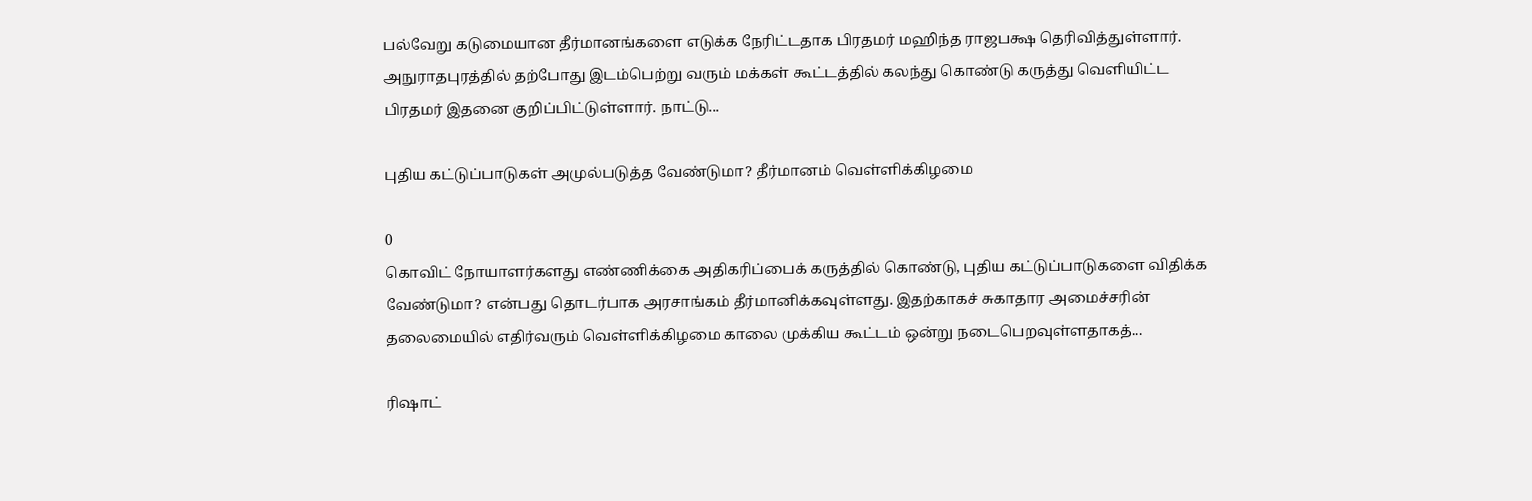பல்வேறு கடுமையான தீர்மானங்களை எடுக்க நேரிட்டதாக பிரதமர் மஹிந்த ராஜபக்ஷ தெரிவித்துள்ளார். அநுராதபுரத்தில் தற்போது இடம்பெற்று வரும் மக்கள் கூட்டத்தில் கலந்து கொண்டு கருத்து வெளியிட்ட பிரதமர் இதனை குறிப்பிட்டுள்ளார். நாட்டு...

புதிய கட்டுப்பாடுகள் அமுல்படுத்த வேண்டுமா? தீர்மானம் வெள்ளிக்கிழமை

0
கொவிட் நோயாளர்களது எண்ணிக்கை அதிகரிப்பைக் கருத்தில் கொண்டு, புதிய கட்டுப்பாடுகளை விதிக்க வேண்டுமா? என்பது தொடர்பாக அரசாங்கம் தீர்மானிக்கவுள்ளது. இதற்காகச் சுகாதார அமைச்சரின் தலைமையில் எதிர்வரும் வெள்ளிக்கிழமை காலை முக்கிய கூட்டம் ஒன்று நடைபெறவுள்ளதாகத்...

ரிஷாட்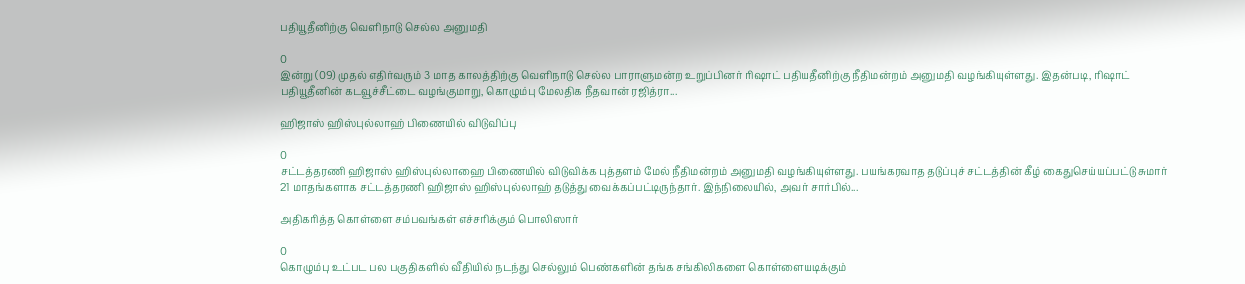பதியூதீனிற்கு வெளிநாடு செல்ல அனுமதி

0
இன்று (09) முதல் எதிர்வரும் 3 மாத காலத்திற்கு வெளிநாடு செல்ல பாராளுமன்ற உறுப்பினர் ரிஷாட் பதியதீனிற்கு நீதிமன்றம் அனுமதி வழங்கியுள்ளது. இதன்படி, ரிஷாட் பதியூதீனின் கடவூச்சீட்டை வழங்குமாறு, கொழும்பு மேலதிக நீதவான் ரஜித்ரா...

ஹிஜாஸ் ஹிஸ்புல்லாஹ் பிணையில் விடுவிப்பு

0
சட்டத்தரணி ஹிஜாஸ் ஹிஸ்புல்லாஹை பிணையில் விடுவிக்க புத்தளம் மேல் நீதிமன்றம் அனுமதி வழங்கியுள்ளது. பயங்கரவாத தடுப்புச் சட்டத்தின் கீழ் கைதுசெய்யப்பட்டு சுமார் 21 மாதங்களாக சட்டத்தரணி ஹிஜாஸ் ஹிஸ்புல்லாஹ் தடுத்து வைக்கப்பட்டிருந்தார். இந்நிலையில், அவர் சார்பில்...

அதிகரித்த கொள்ளை சம்பவங்கள் எச்சரிக்கும் பொலிஸார்

0
கொழும்பு உட்பட பல பகுதிகளில் வீதியில் நடந்து செல்லும் பெண்களின் தங்க சங்கிலிகளை கொள்ளையடிக்கும்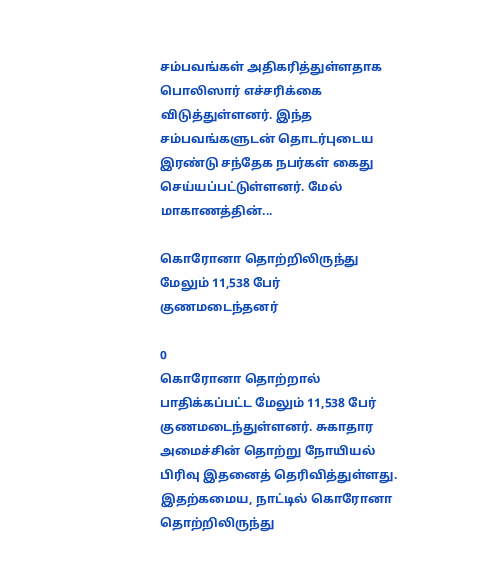சம்பவங்கள் அதிகரித்துள்ளதாக பொலிஸார் எச்சரிக்கை விடுத்துள்ளனர். இந்த சம்பவங்களுடன் தொடர்புடைய இரண்டு சந்தேக நபர்கள் கைது செய்யப்பட்டுள்ளனர். மேல் மாகாணத்தின்...

கொரோனா தொற்றிலிருந்து மேலும் 11,538 பேர் குணமடைந்தனர்

0
கொரோனா தொற்றால் பாதிக்கப்பட்ட மேலும் 11,538 பேர் குணமடைந்துள்ளனர். சுகாதார அமைச்சின் தொற்று நோயியல் பிரிவு இதனைத் தெரிவித்துள்ளது. இதற்கமைய, நாட்டில் கொரோனா தொற்றிலிருந்து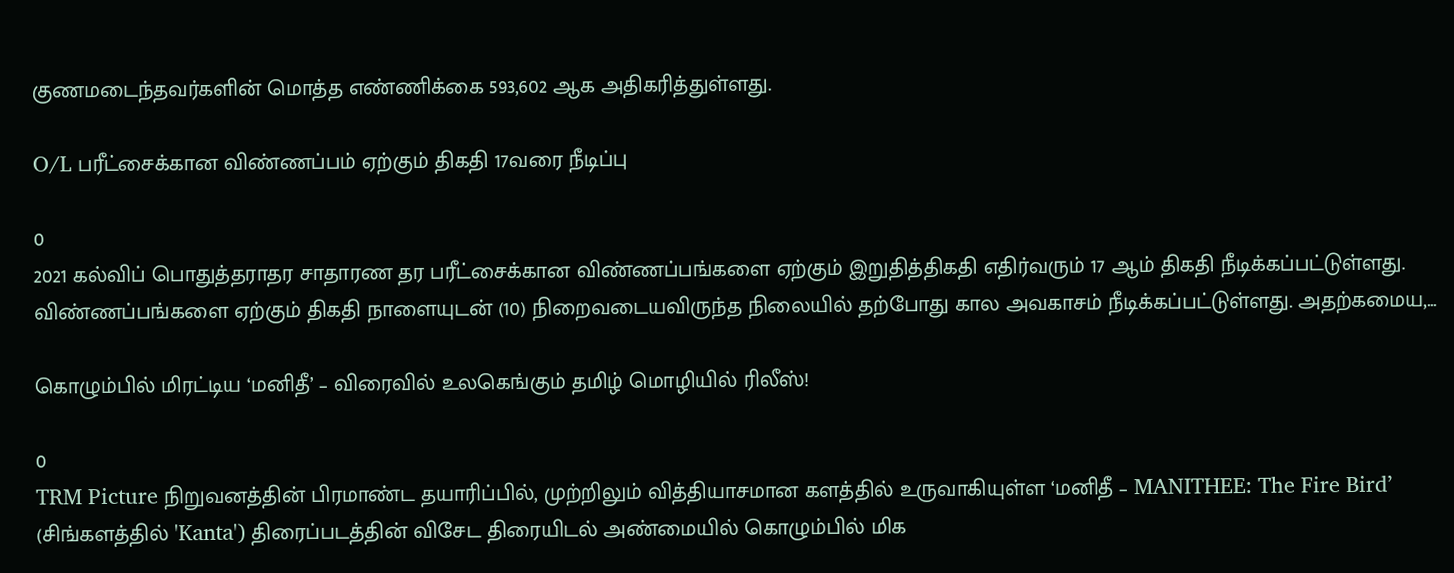குணமடைந்தவர்களின் மொத்த எண்ணிக்கை 593,602 ஆக அதிகரித்துள்ளது.

O/L பரீட்சைக்கான விண்ணப்பம் ஏற்கும் திகதி 17வரை நீடிப்பு

0
2021 கல்விப் பொதுத்தராதர சாதாரண தர பரீட்சைக்கான விண்ணப்பங்களை ஏற்கும் இறுதித்திகதி எதிர்வரும் 17 ஆம் திகதி நீடிக்கப்பட்டுள்ளது. விண்ணப்பங்களை ஏற்கும் திகதி நாளையுடன் (10) நிறைவடையவிருந்த நிலையில் தற்போது கால அவகாசம் நீடிக்கப்பட்டுள்ளது. அதற்கமைய,...

கொழும்பில் மிரட்டிய ‘மனிதீ’ – விரைவில் உலகெங்கும் தமிழ் மொழியில் ரிலீஸ்!

0
TRM Picture நிறுவனத்தின் பிரமாண்ட தயாரிப்பில், முற்றிலும் வித்தியாசமான களத்தில் உருவாகியுள்ள ‘மனிதீ – MANITHEE: The Fire Bird’ (சிங்களத்தில் 'Kanta') திரைப்படத்தின் விசேட திரையிடல் அண்மையில் கொழும்பில் மிக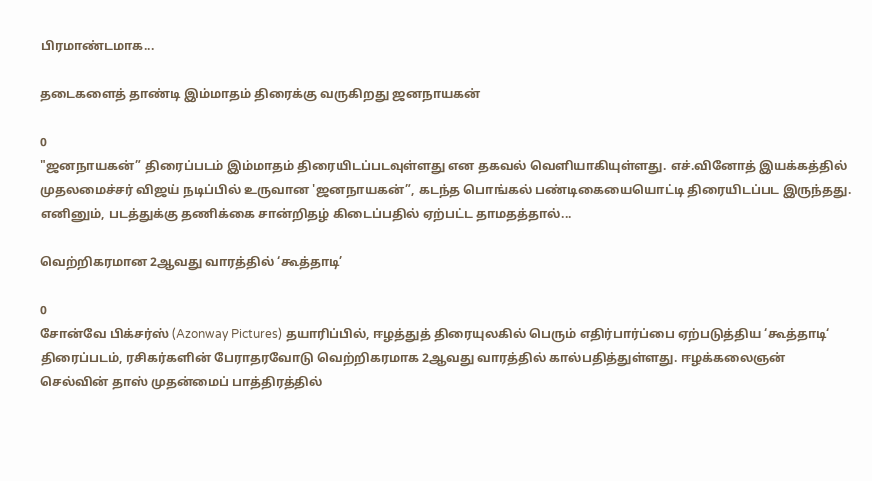பிரமாண்டமாக...

தடைகளைத் தாண்டி இம்மாதம் திரைக்கு வருகிறது ஜனநாயகன்

0
"ஜனநாயகன்” திரைப்படம் இம்மாதம் திரையிடப்படவுள்ளது என தகவல் வெளியாகியுள்ளது. எச்.வினோத் இயக்கத்தில் முதலமைச்சர் விஜய் நடிப்பில் உருவான 'ஜனநாயகன்”, கடந்த பொங்கல் பண்டிகையையொட்டி திரையிடப்பட இருந்தது. எனினும், படத்துக்கு தணிக்கை சான்றிதழ் கிடைப்பதில் ஏற்பட்ட தாமதத்தால்...

வெற்றிகரமான 2ஆவது வாரத்தில் ‘கூத்தாடி’

0
சோன்வே பிக்சர்ஸ் (Azonway Pictures) தயாரிப்பில், ஈழத்துத் திரையுலகில் பெரும் எதிர்பார்ப்பை ஏற்படுத்திய ‘கூத்தாடி‘ திரைப்படம், ரசிகர்களின் பேராதரவோடு வெற்றிகரமாக 2ஆவது வாரத்தில் கால்பதித்துள்ளது. ஈழக்கலைஞன் செல்வின் தாஸ் முதன்மைப் பாத்திரத்தில்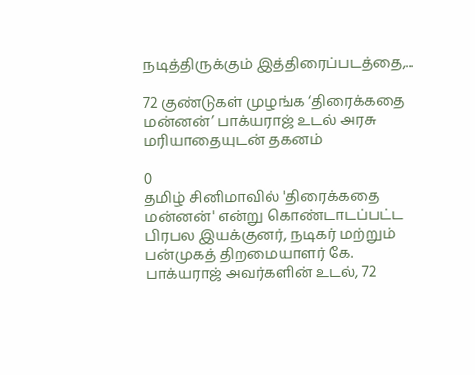நடித்திருக்கும் இத்திரைப்படத்தை,...

72 குண்டுகள் முழங்க ‘திரைக்கதை மன்னன்’ பாக்யராஜ் உடல் அரசு மரியாதையுடன் தகனம்

0
தமிழ் சினிமாவில் 'திரைக்கதை மன்னன்' என்று கொண்டாடப்பட்ட பிரபல இயக்குனர், நடிகர் மற்றும் பன்முகத் திறமையாளர் கே. பாக்யராஜ் அவர்களின் உடல், 72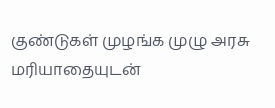குண்டுகள் முழங்க முழு அரசு மரியாதையுடன்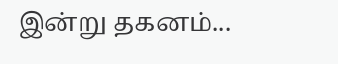இன்று தகனம்...